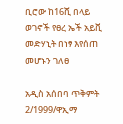ቢሮው ከ16ሺ በላይ ወገኖች የፀረ ኤች አይቪ መድሃኒት በነፃ እየሰጠ መሆኑን ገለፀ

አዲስ አሰበባ ጥቅምት 2/1999/ዋኢማ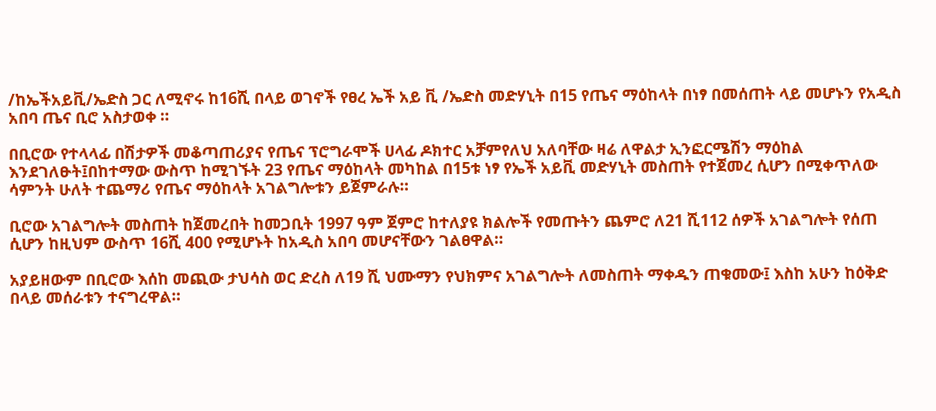/ከኤችአይቪ/ኤድስ ጋር ለሚኖሩ ከ16ሺ በላይ ወገኖች የፀረ ኤች አይ ቪ /ኤድስ መድሃኒት በ15 የጤና ማዕከላት በነፃ በመሰጠት ላይ መሆኑን የአዲስ አበባ ጤና ቢሮ አስታወቀ ።

በቢሮው የተላላፊ በሽታዎች መቆጣጠሪያና የጤና ፕሮግራሞች ሀላፊ ዶክተር አቻምየለህ አለባቸው ዛሬ ለዋልታ ኢንፎርሜሽን ማዕከል እንደገለፁት፤በከተማው ውስጥ ከሚገኙት 23 የጤና ማዕከላት መካከል በ15ቱ ነፃ የኤች አይቪ መድሃኒት መስጠት የተጀመረ ሲሆን በሚቀጥለው ሳምንት ሁለት ተጨማሪ የጤና ማዕከላት አገልግሎቱን ይጀምራሉ።

ቢሮው አገልግሎት መስጠት ከጀመረበት ከመጋቢት 1997 ዓም ጀምሮ ከተለያዩ ክልሎች የመጡትን ጨምሮ ለ21 ሺ112 ሰዎች አገልግሎት የሰጠ ሲሆን ከዚህም ውስጥ 16ሺ 400 የሚሆኑት ከአዲስ አበባ መሆናቸውን ገልፀዋል።

አያይዘውም በቢሮው እሰከ መጪው ታህሳስ ወር ድረስ ለ19 ሺ ህሙማን የህክምና አገልግሎት ለመስጠት ማቀዱን ጠቁመው፤ እስከ አሁን ከዕቅድ በላይ መሰራቱን ተናግረዋል።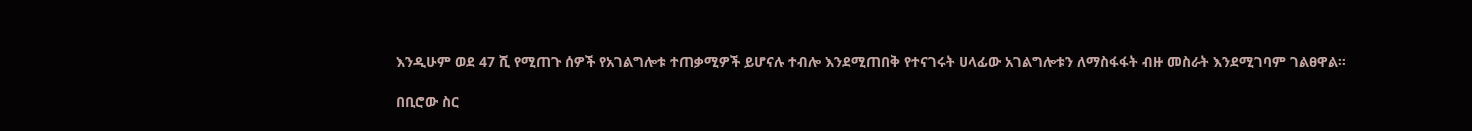እንዲሁም ወደ 47 ሺ የሚጠጉ ሰዎች የአገልግሎቱ ተጠቃሚዎች ይሆናሉ ተብሎ እንደሚጠበቅ የተናገሩት ሀላፊው አገልግሎቱን ለማስፋፋት ብዙ መስራት እንደሚገባም ገልፀዋል።

በቢሮው ስር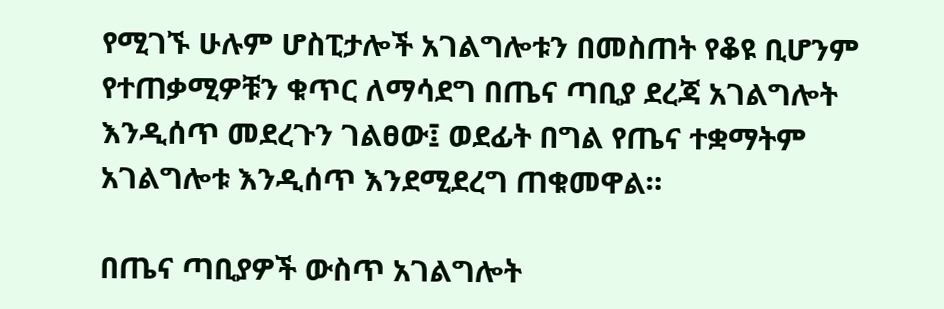የሚገኙ ሁሉም ሆስፒታሎች አገልግሎቱን በመስጠት የቆዩ ቢሆንም የተጠቃሚዎቹን ቁጥር ለማሳደግ በጤና ጣቢያ ደረጃ አገልግሎት እንዲሰጥ መደረጉን ገልፀው፤ ወደፊት በግል የጤና ተቋማትም አገልግሎቱ እንዲሰጥ እንደሚደረግ ጠቁመዋል።

በጤና ጣቢያዎች ውስጥ አገልግሎት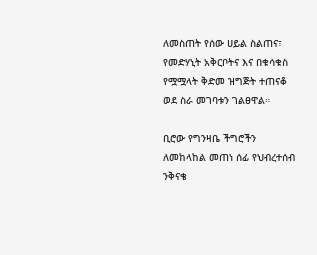ለመስጠት የሰው ሀይል ስልጠና፣ የመድሃኒት አቅርቦትና እና በቁሳቁስ የሟሟላት ቅድመ ዝግጅት ተጠናቆ ወደ ስራ መገባቱን ገልፀዋል።

ቢሮው የግንዛቤ ችግሮችን ለመከላከል መጠነ ሰፊ የህብረተሰብ ንቅናቄ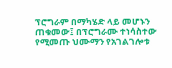ፕሮግራም በማካሄድ ላይ መሆኑን ጠቁመው፤ በፕሮግራሙ ተነሳስተው የሚመጡ ህሙማን የአገልገሎቱ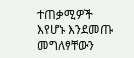ተጠቃሚዎች እየሆኑ እንደመጡ መግለፃቸውን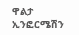ዋልታ ኢንፎርሜሽን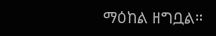ማዕከል ዘግቧል።